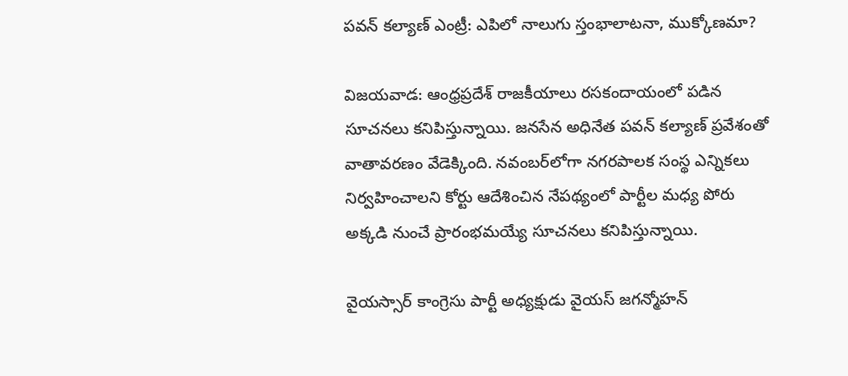పవన్ కల్యాణ్ ఎంట్రీ: ఎపిలో నాలుగు స్తంభాలాటనా, ముక్కోణమా?

విజయవాడ: ఆంధ్రప్రదేశ్ రాజకీయాలు రసకందాయంలో పడిన సూచనలు కనిపిస్తున్నాయి. జనసేన అధినేత పవన్ కల్యాణ్ ప్రవేశంతో వాతావరణం వేడెక్కింది. నవంబర్‌లోగా నగరపాలక సంస్థ ఎన్నికలు నిర్వహించాలని కోర్టు ఆదేశించిన నేపథ్యంలో పార్టీల మధ్య పోరు అక్కడి నుంచే ప్రారంభమయ్యే సూచనలు కనిపిస్తున్నాయి.

వైయస్సార్ కాంగ్రెసు పార్టీ అధ్యక్షుడు వైయస్ జగన్మోహన్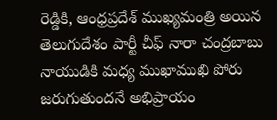రెడ్డికి, ఆంధ్రప్రదేశ్ ముఖ్యమంత్రి అయిన తెలుగుదేశం పార్టీ చీఫ్ నారా చంద్రబాబు నాయుడికి మధ్య ముఖాముఖి పోరు జరుగుతుందనే అభిప్రాయం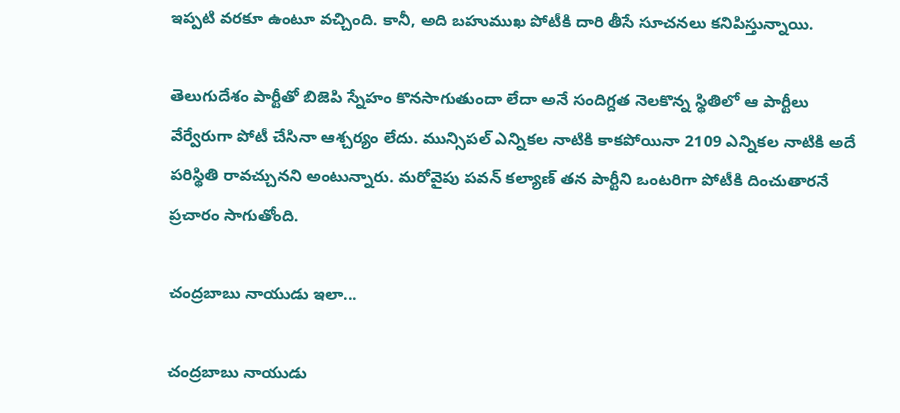ఇప్పటి వరకూ ఉంటూ వచ్చింది. కానీ, అది బహుముఖ పోటీకి దారి తీసే సూచనలు కనిపిస్తున్నాయి.

తెలుగుదేశం పార్టీతో బిజెపి స్నేహం కొనసాగుతుందా లేదా అనే సందిగ్దత నెలకొన్న స్థితిలో ఆ పార్టీలు వేర్వేరుగా పోటీ చేసినా ఆశ్చర్యం లేదు. మున్సిపల్ ఎన్నికల నాటికి కాకపోయినా 2109 ఎన్నికల నాటికి అదే పరిస్థితి రావచ్చునని అంటున్నారు. మరోవైపు పవన్ కల్యాణ్ తన పార్టీని ఒంటరిగా పోటీకి దించుతారనే ప్రచారం సాగుతోంది.

చంద్రబాబు నాయుడు ఇలా...

చంద్రబాబు నాయుడు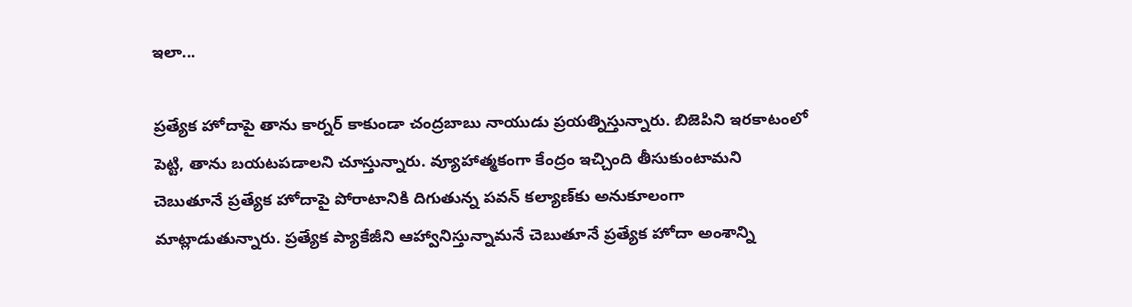ఇలా...

ప్రత్యేక హోదాపై తాను కార్నర్ కాకుండా చంద్రబాబు నాయుడు ప్రయత్నిస్తున్నారు. బిజెపిని ఇరకాటంలో పెట్టి, తాను బయటపడాలని చూస్తున్నారు. వ్యూహాత్మకంగా కేంద్రం ఇచ్చింది తీసుకుంటామని చెబుతూనే ప్రత్యేక హోదాపై పోరాటానికి దిగుతున్న పవన్ కల్యాణ్‌కు అనుకూలంగా మాట్లాడుతున్నారు. ప్రత్యేక ప్యాకేజీని ఆహ్వానిస్తున్నామనే చెబుతూనే ప్రత్యేక హోదా అంశాన్ని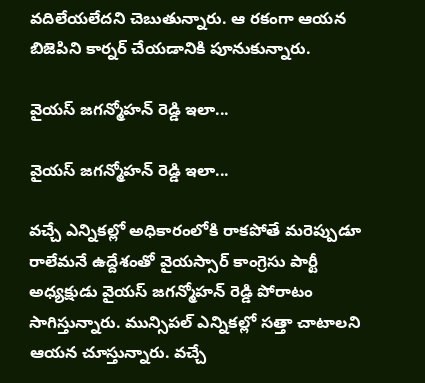వదిలేయలేదని చెబుతున్నారు. ఆ రకంగా ఆయన బిజెపిని కార్నర్ చేయడానికి పూనుకున్నారు.

వైయస్ జగన్మోహన్ రెడ్డి ఇలా...

వైయస్ జగన్మోహన్ రెడ్డి ఇలా...

వచ్చే ఎన్నికల్లో అధికారంలోకి రాకపోతే మరెప్పుడూ రాలేమనే ఉద్దేశంతో వైయస్సార్ కాంగ్రెసు పార్టీ అధ్యక్షుడు వైయస్ జగన్మోహన్ రెడ్డి పోరాటం సాగిస్తున్నారు. మున్సిపల్ ఎన్నికల్లో సత్తా చాటాలని ఆయన చూస్తున్నారు. వచ్చే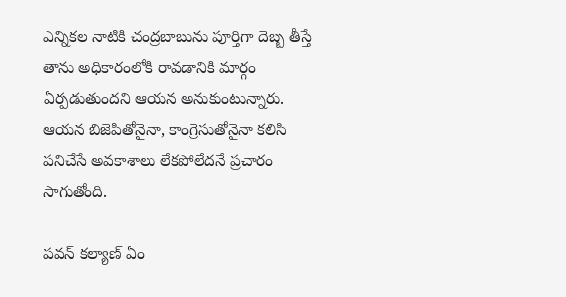ఎన్నికల నాటికి చంద్రబాబును పూర్తిగా దెబ్బ తీస్తే తాను అధికారంలోకి రావడానికి మార్గం ఏర్పడుతుందని ఆయన అనుకుంటున్నారు. ఆయన బిజెపితోనైనా, కాంగ్రెసుతోనైనా కలిసి పనిచేసే అవకాశాలు లేకపోలేదనే ప్రచారం సాగుతోంది.

పవన్ కల్యాణ్ ఏం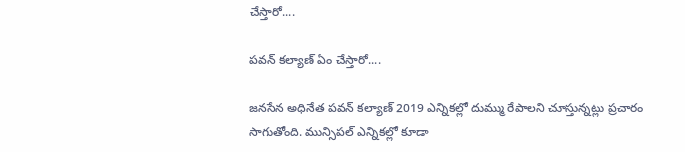చేస్తారో....

పవన్ కల్యాణ్ ఏం చేస్తారో....

జనసేన అధినేత పవన్ కల్యాణ్ 2019 ఎన్నికల్లో దుమ్ము రేపాలని చూస్తున్నట్లు ప్రచారం సాగుతోంది. మున్సిపల్ ఎన్నికల్లో కూడా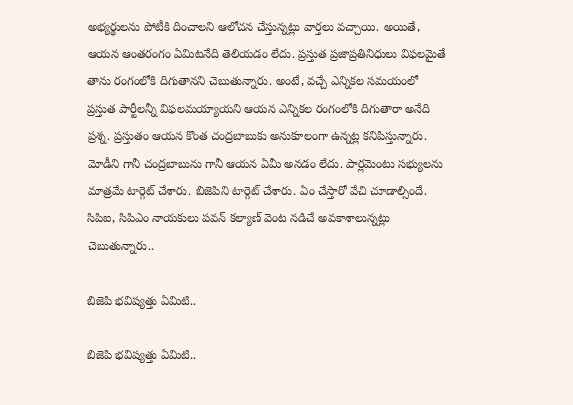అభ్యర్థులను పోటీకి దించాలని ఆలోచన చేస్తున్నట్లు వార్తలు వచ్చాయి. అయితే, ఆయన ఆంతరంగం ఏమిటనేది తెలియడం లేదు. ప్రస్తుత ప్రజాప్రతినిధులు విఫలమైతే తాను రంగంలోకి దిగుతానని చెబుతున్నారు. అంటే, వచ్చే ఎన్నికల సమయంలో ప్రస్తుత పార్టీలన్నీ విఫలమయ్యాయని ఆయన ఎన్నికల రంగంలోకి దిగుతారా అనేది ప్రశ్న. ప్రస్తుతం ఆయన కొంత చంద్రబాబుకు అనుకూలంగా ఉన్నట్ల కనిపిస్తున్నారు. మోడీని గానీ చంద్రబాబును గానీ ఆయన ఏమీ అనడం లేదు. పార్లమెంటు సభ్యులను మాత్రమే టార్గెట్ చేశారు. బిజెపిని టార్గెట్ చేశారు. ఏం చేస్తారో వేచి చూడాల్సిందే. సిపిఐ, సిపిఎం నాయకులు పవన్ కల్యాణ్ వెంట నడిచే అవకాశాలున్నట్లు చెబుతున్నారు..

బిజెపి భవిష్యత్తు ఏమిటి..

బిజెపి భవిష్యత్తు ఏమిటి..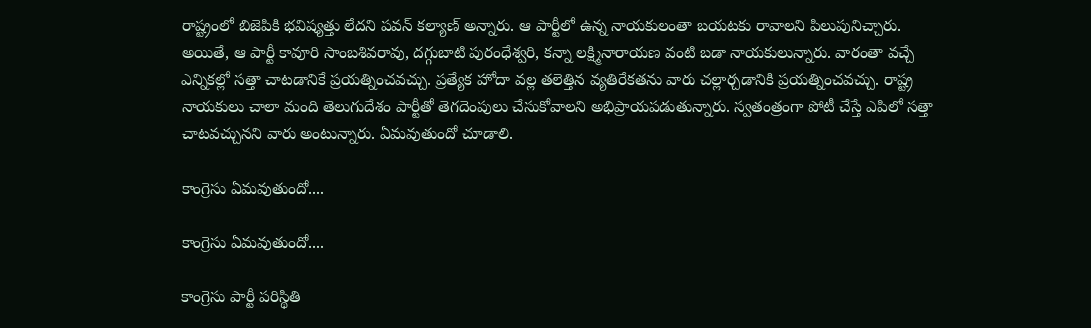రాష్ట్రంలో బిజెపికి భవిష్యత్తు లేదని పవన్ కల్యాణ్ అన్నారు. ఆ పార్టీలో ఉన్న నాయకులంతా బయటకు రావాలని పిలుపునిచ్చారు. అయితే, ఆ పార్టీ కావూరి సాంబశివరావు, దగ్గుబాటి పురంధేశ్వరి, కన్నా లక్ష్మినారాయణ వంటి బడా నాయకులున్నారు. వారంతా వచ్చే ఎన్నికల్లో సత్తా చాటడానికే ప్రయత్నించవచ్చు. ప్రత్యేక హోదా వల్ల తలెత్తిన వ్యతిరేకతను వారు చల్లార్చడానికి ప్రయత్నించవచ్చు. రాష్ట్ర నాయకులు చాలా మంది తెలుగుదేశం పార్టీతో తెగదెంపులు చేసుకోవాలని అభిప్రాయపడుతున్నారు. స్వతంత్రంగా పోటీ చేస్తే ఎపిలో సత్తా చాటవచ్చునని వారు అంటున్నారు. ఏమవుతుందో చూడాలి.

కాంగ్రెసు ఏమవుతుందో....

కాంగ్రెసు ఏమవుతుందో....

కాంగ్రెసు పార్టీ పరిస్థితి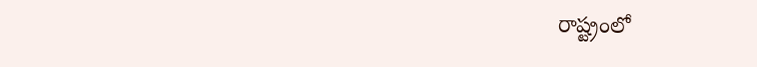రాష్ట్రంలో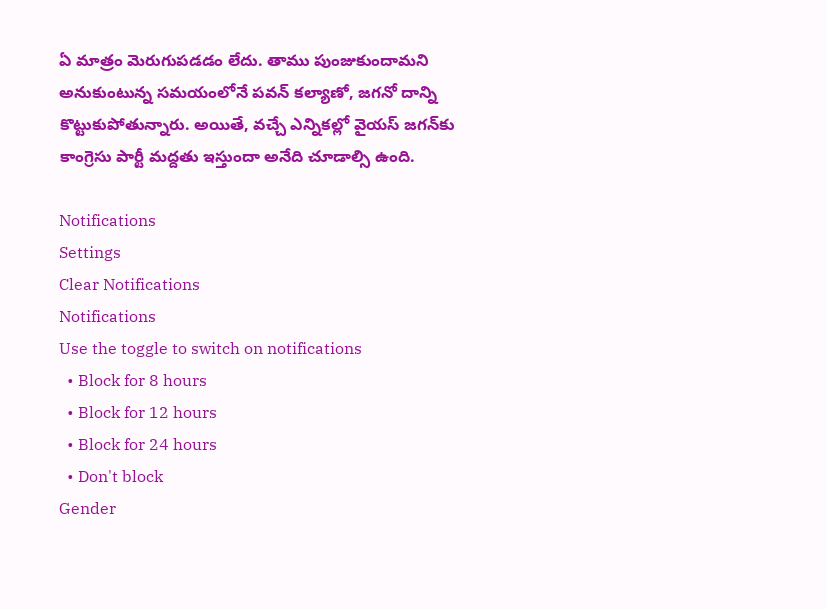ఏ మాత్రం మెరుగుపడడం లేదు. తాము పుంజుకుందామని అనుకుంటున్న సమయంలోనే పవన్ కల్యాణో, జగనో దాన్ని కొట్టుకుపోతున్నారు. అయితే, వచ్చే ఎన్నికల్లో వైయస్ జగన్‌కు కాంగ్రెసు పార్టీ మద్దతు ఇస్తుందా అనేది చూడాల్సి ఉంది.

Notifications
Settings
Clear Notifications
Notifications
Use the toggle to switch on notifications
  • Block for 8 hours
  • Block for 12 hours
  • Block for 24 hours
  • Don't block
Gender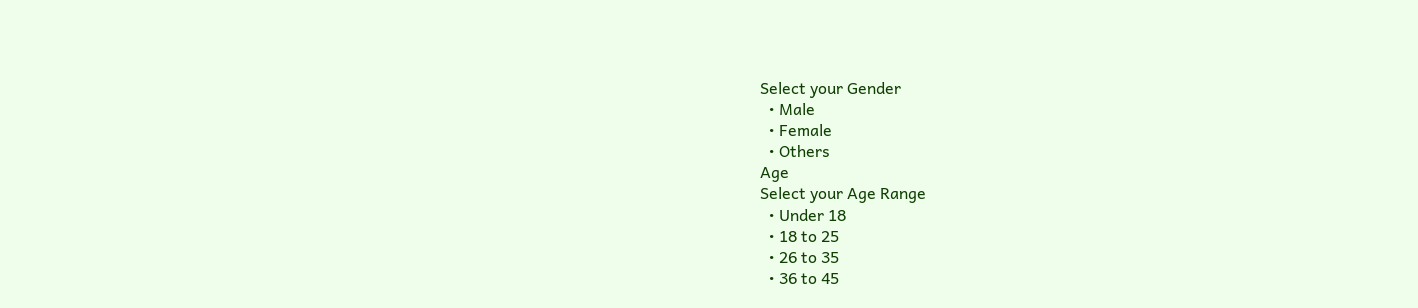Select your Gender
  • Male
  • Female
  • Others
Age
Select your Age Range
  • Under 18
  • 18 to 25
  • 26 to 35
  • 36 to 45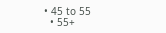• 45 to 55
  • 55+